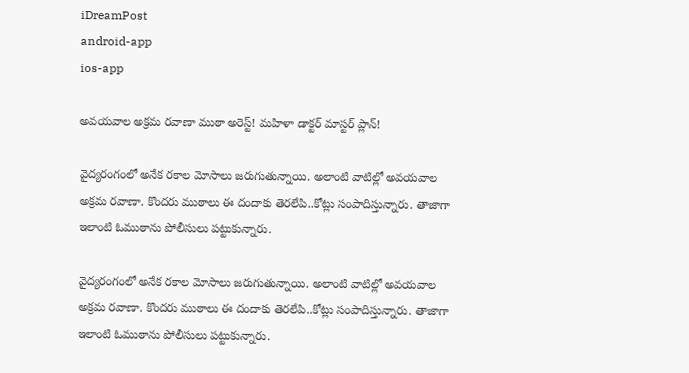iDreamPost
android-app
ios-app

అవయవాల అక్రమ రవాణా ముఠా అరెస్ట్! మహిళా డాక్టర్ మాస్టర్ ప్లాన్!

వైద్యరంగంలో అనేక రకాల మోసాలు జరుగుతున్నాయి. అలాంటి వాటిల్లో అవయవాల అక్రమ రవాణా. కొందరు ముఠాలు ఈ దందాకు తెరలేపి..కోట్లు సంపాదిస్తున్నారు. తాజాగా ఇలాంటి ఓముఠాను పోలీసులు పట్టుకున్నారు.

వైద్యరంగంలో అనేక రకాల మోసాలు జరుగుతున్నాయి. అలాంటి వాటిల్లో అవయవాల అక్రమ రవాణా. కొందరు ముఠాలు ఈ దందాకు తెరలేపి..కోట్లు సంపాదిస్తున్నారు. తాజాగా ఇలాంటి ఓముఠాను పోలీసులు పట్టుకున్నారు.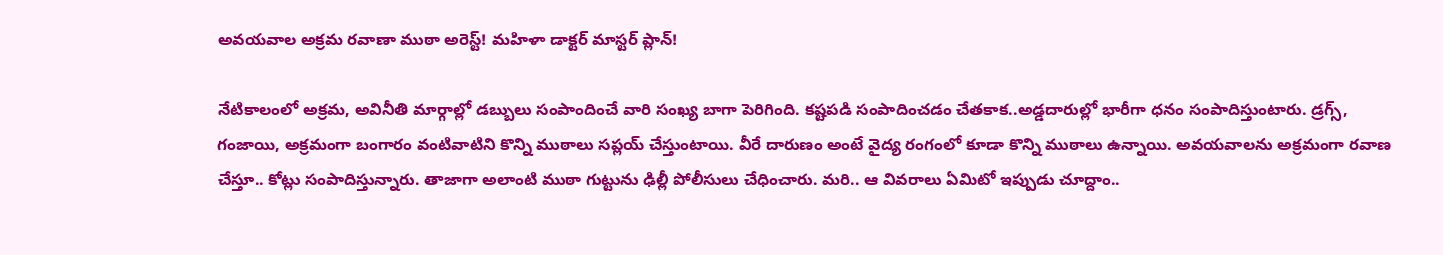అవయవాల అక్రమ రవాణా ముఠా అరెస్ట్! మహిళా డాక్టర్ మాస్టర్ ప్లాన్!

నేటికాలంలో అక్రమ, అవినీతి మార్గాల్లో డబ్బులు సంపాందించే వారి సంఖ్య బాగా పెరిగింది. కష్టపడి సంపాదించడం చేతకాక..అడ్డదారుల్లో భారీగా ధనం సంపాదిస్తుంటారు. డ్రగ్స్, గంజాయి, అక్రమంగా బంగారం వంటివాటిని కొన్ని ముఠాలు సప్లయ్ చేస్తుంటాయి. వీరే దారుణం అంటే వైద్య రంగంలో కూడా కొన్ని ముఠాలు ఉన్నాయి. అవయవాలను అక్రమంగా రవాణ చేస్తూ.. కోట్లు సంపాదిస్తున్నారు. తాజాగా అలాంటి ముఠా గుట్టును ఢిల్లీ పోలీసులు చేధించారు. మరి.. ఆ వివరాలు ఏమిటో ఇప్పుడు చూద్దాం..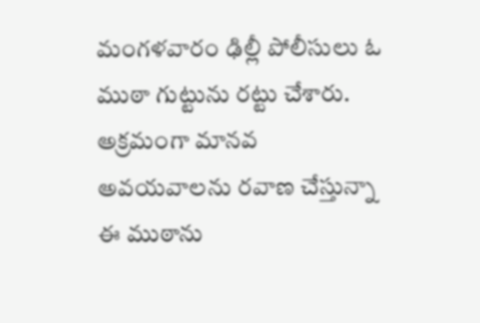మంగళవారం ఢిల్లీ పోలీసులు ఓ  ముఠా గుట్టును రట్టు చేశారు. అక్రమంగా మానవ అవయవాలను రవాణ చేస్తున్నా ఈ ముఠాను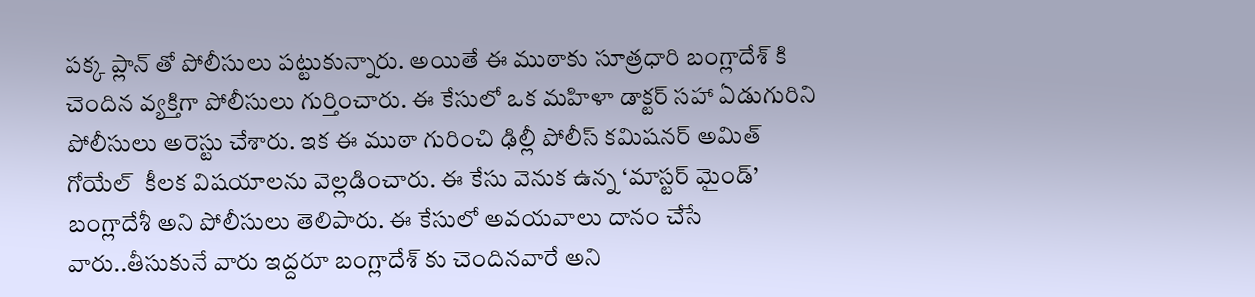పక్క ప్లాన్ తో పోలీసులు పట్టుకున్నారు. అయితే ఈ ముఠాకు సూత్రధారి బంగ్లాదేశ్ కి చెందిన వ్యక్తిగా పోలీసులు గుర్తించారు. ఈ కేసులో ఒక మహిళా డాక్టర్ సహా ఏడుగురిని పోలీసులు అరెస్టు చేశారు. ఇక ఈ ముఠా గురించి ఢిల్లీ పోలీస్ కమిషనర్ అమిత్ గోయేల్  కీలక విషయాలను వెల్లడించారు. ఈ కేసు వెనుక ఉన్న ‘మాస్టర్ మైండ్’ బంగ్లాదేశీ అని పోలీసులు తెలిపారు. ఈ కేసులో అవయవాలు దానం చేసే వారు..తీసుకునే వారు ఇద్దరూ బంగ్లాదేశ్ కు చెందినవారే అని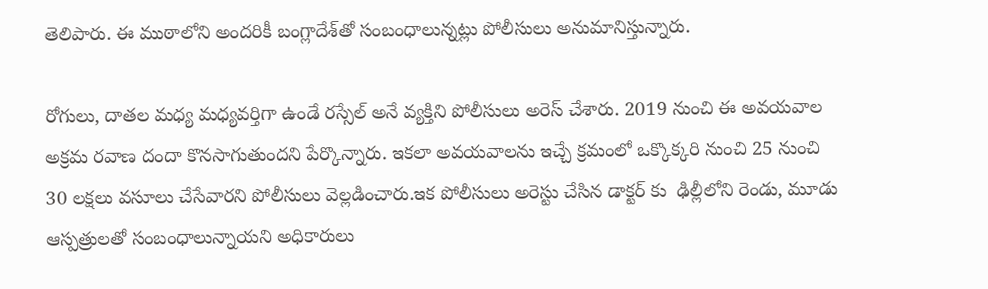తెలిపారు. ఈ ముఠాలోని అందరికీ బంగ్లాదేశ్‌తో సంబంధాలున్నట్లు పోలీసులు అనుమానిస్తున్నారు.

రోగులు, దాతల మధ్య మధ్యవర్తిగా ఉండే రస్సేల్ అనే వ్యక్తిని పోలీసులు అరెస్ చేశారు. 2019 నుంచి ఈ అవయవాల అక్రమ రవాణ దందా కొనసాగుతుందని పేర్కొన్నారు. ఇకలా అవయవాలను ఇచ్చే క్రమంలో ఒక్కొక్కరి నుంచి 25 నుంచి 30 లక్షలు వసూలు చేసేవారని పోలీసులు వెల్లడించారు.ఇక పోలీసులు అరెస్టు చేసిన డాక్టర్ కు  ఢిల్లీలోని రెండు, మూడు ఆస్పత్రులతో సంబంధాలున్నాయని అధికారులు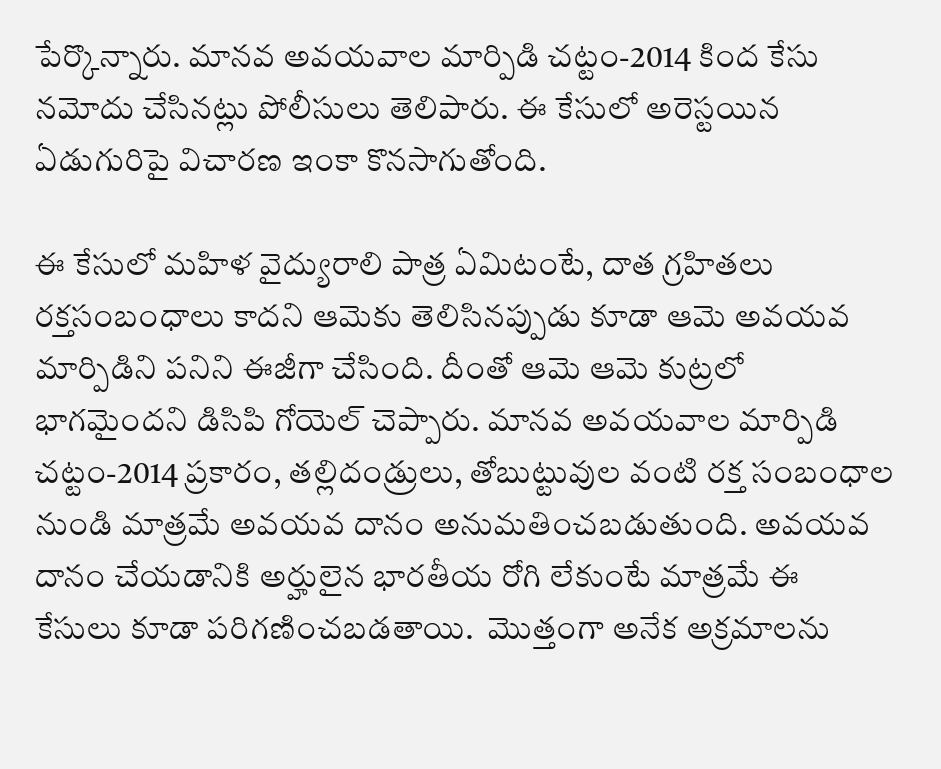పేర్కొన్నారు. మానవ అవయవాల మార్పిడి చట్టం-2014 కింద కేసు నమోదు చేసినట్లు పోలీసులు తెలిపారు. ఈ కేసులో అరెస్టయిన ఏడుగురిపై విచారణ ఇంకా కొనసాగుతోంది.

ఈ కేసులో మహిళ వైద్యురాలి పాత్ర ఏమిటంటే, దాత గ్రహితలు  రక్తసంబంధాలు కాదని ఆమెకు తెలిసినప్పుడు కూడా ఆమె అవయవ మార్పిడిని పనిని ఈజీగా చేసింది. దీంతో ఆమె ఆమె కుట్రలో భాగమైందని డిసిపి గోయెల్ చెప్పారు. మానవ అవయవాల మార్పిడి చట్టం-2014 ప్రకారం, తల్లిదండ్రులు, తోబుట్టువుల వంటి రక్త సంబంధాల నుండి మాత్రమే అవయవ దానం అనుమతించబడుతుంది. అవయవ దానం చేయడానికి అర్హులైన భారతీయ రోగి లేకుంటే మాత్రమే ఈ కేసులు కూడా పరిగణించబడతాయి.  మొత్తంగా అనేక అక్రమాలను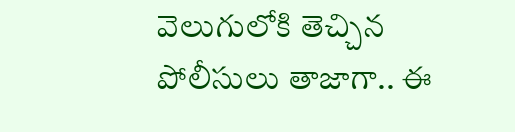వెలుగులోకి తెచ్చిన పోలీసులు తాజాగా.. ఈ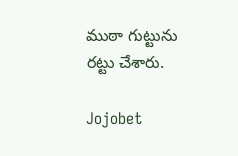ముఠా గుట్టును రట్టు చేశారు.

Jojobet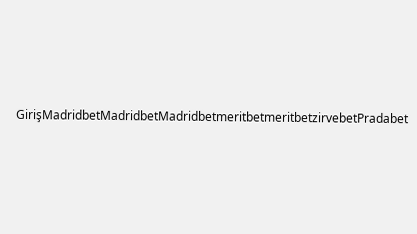GirişMadridbetMadridbetMadridbetmeritbetmeritbetzirvebetPradabet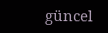güncel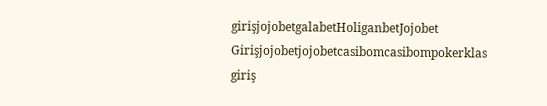girişjojobetgalabetHoliganbetJojobet Girişjojobetjojobetcasibomcasibompokerklas giriş